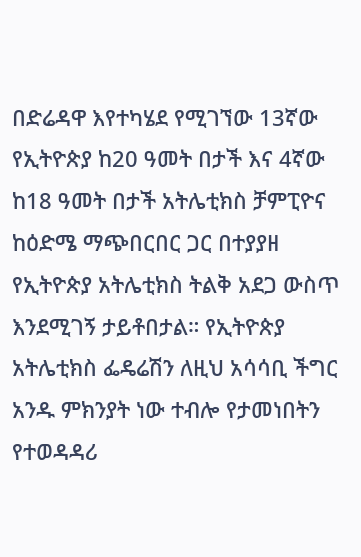በድሬዳዋ እየተካሄደ የሚገኘው 13ኛው የኢትዮጵያ ከ20 ዓመት በታች እና 4ኛው ከ18 ዓመት በታች አትሌቲክስ ቻምፒዮና ከዕድሜ ማጭበርበር ጋር በተያያዘ የኢትዮጵያ አትሌቲክስ ትልቅ አደጋ ውስጥ እንደሚገኝ ታይቶበታል። የኢትዮጵያ አትሌቲክስ ፌዴሬሽን ለዚህ አሳሳቢ ችግር አንዱ ምክንያት ነው ተብሎ የታመነበትን የተወዳዳሪ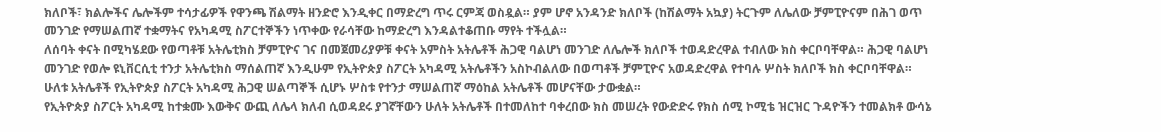ክለቦች፣ ክልሎችና ሌሎችም ተሳታፊዎች የዋንጫ ሽልማት ዘንድሮ እንዲቀር በማድረግ ጥሩ ርምጃ ወስዷል። ያም ሆኖ አንዳንድ ክለቦች (ከሽልማት አኳያ) ትርጉም ለሌለው ቻምፒዮናም በሕገ ወጥ መንገድ የማሠልጠኛ ተቋማትና የአካዳሚ ስፖርተኞችን ነጥቀው የራሳቸው ከማድረግ እንዳልተቆጠቡ ማየት ተችሏል።
ለሰባት ቀናት በሚካሄደው የወጣቶቹ አትሌቲክስ ቻምፒዮና ገና በመጀመሪያዎቹ ቀናት አምስት አትሌቶች ሕጋዊ ባልሆነ መንገድ ለሌሎች ክለቦች ተወዳድረዋል ተብለው ክስ ቀርቦባቸዋል። ሕጋዊ ባልሆነ መንገድ የወሎ ዩኒቨርሲቲ ተንታ አትሌቲክስ ማሰልጠኛ እንዲሁም የኢትዮጵያ ስፖርት አካዳሚ አትሌቶችን አስኮብልለው በወጣቶች ቻምፒዮና አወዳድረዋል የተባሉ ሦስት ክለቦች ክስ ቀርቦባቸዋል። ሁለቱ አትሌቶች የኢትዮጵያ ስፖርት አካዳሚ ሕጋዊ ሠልጣኞች ሲሆኑ ሦስቱ የተንታ ማሠልጠኛ ማዕከል አትሌቶች መሆናቸው ታውቋል።
የኢትዮጵያ ስፖርት አካዳሚ ከተቋሙ እውቅና ውጪ ለሌላ ክለብ ሲወዳደሩ ያገኛቸውን ሁለት አትሌቶች በተመለከተ ባቀረበው ክስ መሠረት የውድድሩ የክስ ሰሚ ኮሚቴ ዝርዝር ጉዳዮችን ተመልክቶ ውሳኔ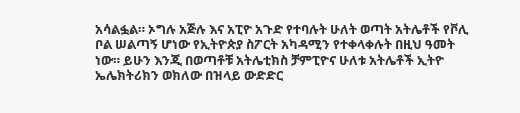አሳልፏል። ኦግሉ አጅሉ እና አፒዮ አጉድ የተባሉት ሁለት ወጣት አትሌቶች የቮሊ ቦል ሠልጣኝ ሆነው የኢትዮጵያ ስፖርት አካዳሚን የተቀላቀሉት በዚህ ዓመት ነው። ይሁን እንጂ በወጣቶቹ አትሌቲክስ ቻምፒዮና ሁለቱ አትሌቶች ኢትዮ ኤሌክትሪክን ወክለው በዝላይ ውድድር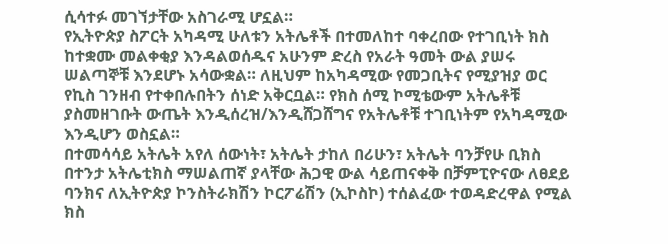ሲሳተፉ መገኘታቸው አስገራሚ ሆኗል።
የኢትዮጵያ ስፖርት አካዳሚ ሁለቱን አትሌቶች በተመለከተ ባቀረበው የተገቢነት ክስ ከተቋሙ መልቀቂያ እንዳልወሰዱና አሁንም ድረስ የአራት ዓመት ውል ያሠሩ ሠልጣኞቹ እንደሆኑ አሳውቋል። ለዚህም ከአካዳሚው የመጋቢትና የሚያዝያ ወር የኪስ ገንዘብ የተቀበሉበትን ሰነድ አቅርቧል። የክስ ሰሚ ኮሚቴውም አትሌቶቹ ያስመዘገቡት ውጤት እንዲሰረዝ/እንዲሸጋሸግና የአትሌቶቹ ተገቢነትም የአካዳሚው እንዲሆን ወስኗል።
በተመሳሳይ አትሌት አየለ ሰውነት፣ አትሌት ታከለ በሪሁን፣ አትሌት ባንቻየሁ ቢክስ በተንታ አትሌቲክስ ማሠልጠኛ ያላቸው ሕጋዊ ውል ሳይጠናቀቅ በቻምፒዮናው ለፀደይ ባንክና ለኢትዮጵያ ኮንስትራክሽን ኮርፖሬሽን (ኢኮስኮ) ተሰልፈው ተወዳድረዋል የሚል ክስ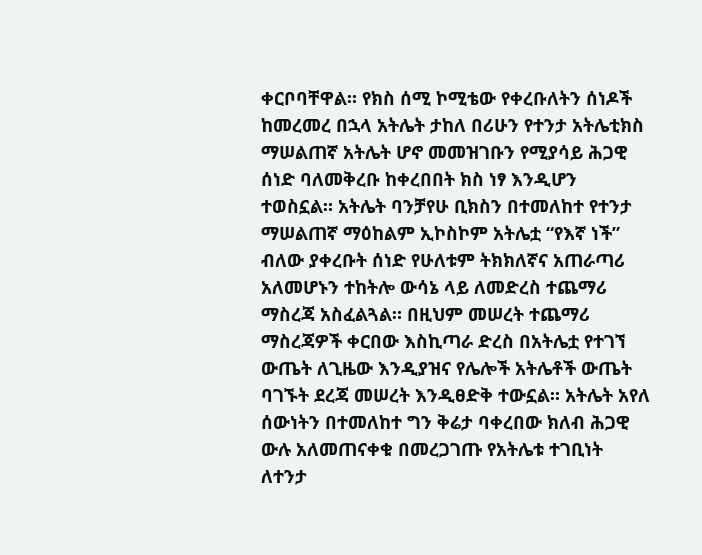ቀርቦባቸዋል። የክስ ሰሚ ኮሚቴው የቀረቡለትን ሰነዶች ከመረመረ በኋላ አትሌት ታከለ በሪሁን የተንታ አትሌቲክስ ማሠልጠኛ አትሌት ሆኖ መመዝገቡን የሚያሳይ ሕጋዊ ሰነድ ባለመቅረቡ ከቀረበበት ክስ ነፃ እንዲሆን ተወስኗል። አትሌት ባንቻየሁ ቢክስን በተመለከተ የተንታ ማሠልጠኛ ማዕከልም ኢኮስኮም አትሌቷ “የእኛ ነች” ብለው ያቀረቡት ሰነድ የሁለቱም ትክክለኛና አጠራጣሪ አለመሆኑን ተከትሎ ውሳኔ ላይ ለመድረስ ተጨማሪ ማስረጃ አስፈልጓል። በዚህም መሠረት ተጨማሪ ማስረጃዎች ቀርበው እስኪጣራ ድረስ በአትሌቷ የተገኘ ውጤት ለጊዜው እንዲያዝና የሌሎች አትሌቶች ውጤት ባገኙት ደረጃ መሠረት እንዲፀድቅ ተውኗል። አትሌት አየለ ሰውነትን በተመለከተ ግን ቅሬታ ባቀረበው ክለብ ሕጋዊ ውሉ አለመጠናቀቁ በመረጋገጡ የአትሌቱ ተገቢነት ለተንታ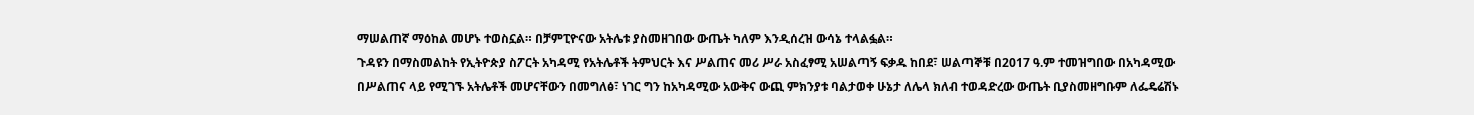ማሠልጠኛ ማዕከል መሆኑ ተወስኗል። በቻምፒዮናው አትሌቱ ያስመዘገበው ውጤት ካለም እንዲሰረዝ ውሳኔ ተላልፏል።
ጉዳዩን በማስመልከት የኢትዮጵያ ስፖርት አካዳሚ የአትሌቶች ትምህርት እና ሥልጠና መሪ ሥራ አስፈፃሚ አሠልጣኝ ፍቃዱ ከበደ፣ ሠልጣኞቹ በ2017 ዓ.ም ተመዝግበው በአካዳሚው በሥልጠና ላይ የሚገኙ አትሌቶች መሆናቸውን በመግለፅ፣ ነገር ግን ከአካዳሚው አውቅና ውጪ ምክንያቱ ባልታወቀ ሁኔታ ለሌላ ክለብ ተወዳድረው ውጤት ቢያስመዘግቡም ለፌዴሬሽኑ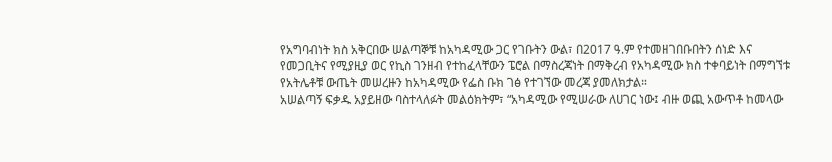የአግባብነት ክስ አቅርበው ሠልጣኞቹ ከአካዳሚው ጋር የገቡትን ውል፣ በ2017 ዓ.ም የተመዘገበቡበትን ሰነድ እና የመጋቢትና የሚያዚያ ወር የኪስ ገንዘብ የተከፈላቸውን ፔሮል በማስረጃነት በማቅረብ የአካዳሚው ክስ ተቀባይነት በማግኘቱ የአትሌቶቹ ውጤት መሠረዙን ከአካዳሚው የፌስ ቡክ ገፅ የተገኘው መረጃ ያመለክታል።
አሠልጣኝ ፍቃዱ አያይዘው ባስተላለፉት መልዕክትም፣ “አካዳሚው የሚሠራው ለሀገር ነው፤ ብዙ ወጪ አውጥቶ ከመላው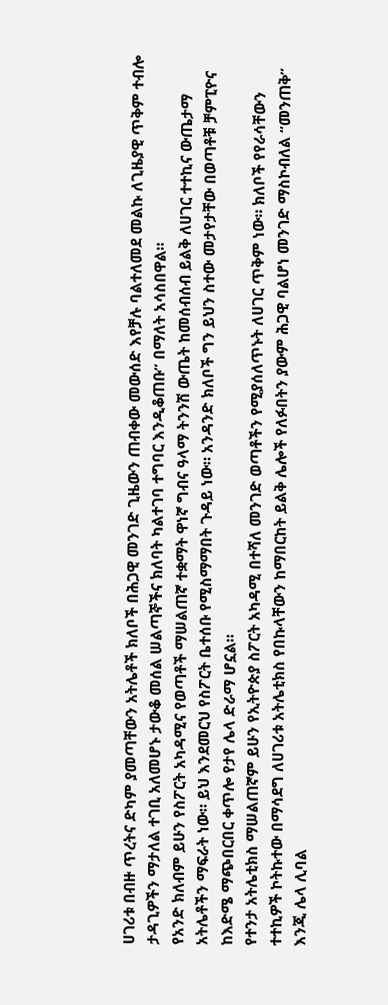ሀገሪቱ በብዙ ጥረትና ድካም ያመጣቸውን አትሌቶች ክለቦች በሕጋዊ መንገድ ጊዜውን ጠብቀው መውሰድ እየቻሉ ባልተለመደ መልኩ ለጊዜያዊ ጥቅም ተብሎ ታዳጊዎችን ማታለል ተገቢ አለመሆኑ ታውቆ መሰል ሠልጣኞችና ክለባት ካልተገባ ተግባር እንዲቆጠቡ” በማለት አሳስበዋል።
የአንድ ክለብም ይሁን የስፖርት አካዳሚና የወጣቶች ማሠልጠኛ ተቋማት ዋነኛ ግብና ዓላማ ትንንሽ ውጤት ከመሰብሰብ ይልቅ ለሀገር ተተኪና ውጤታማ አትሌቶችን ማፍራት ነው። ይህ እንደመርህ የስፖርት ቤተሰቡ የሚስማማበት ጉዳይ ነው። አንዳንድ ክለቦች ግን ይህን ስተው መታየታቸው በወጣቶቹ ቻምፒዮና ከእድሜ ማጭበርበር ቀጥሎ የታየ ሌላ ድራማ ሆኗል።
የተንታ አትሌቲክስ ማሠልጠኛም ይሁን የኢትዮጵያ ስፖርት አካዳሚ በተሻለ መንገድ ወጣቶችን የሚያሰለጥኑት ለሀገር ጥቅም ነው። ክለቦች የየራሳቸውን ተተኪዎች ኮትኩተው በማሳደግ ለሀገሪቱ አትሌቲክስ የበኩላቸውን ከማበርከት ይልቅ ሌሎች የለፉበትን ያውም ሕጋዊ ባልሆነ መንገድ ማስኮብለል “መንጠቅ” እንጂ ሌላ ሊባል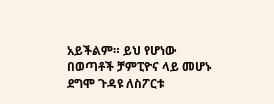አይችልም። ይህ የሆነው በወጣቶች ቻምፒዮና ላይ መሆኑ ደግሞ ጉዳዩ ለስፖርቱ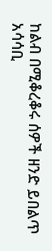ከልብ በሚቆረቆሩ ሰዎች ዘንድ ይበልጥ አሳሳቢ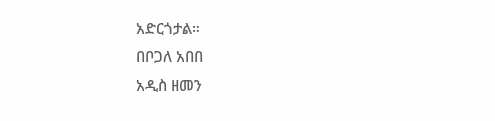አድርጎታል።
በቦጋለ አበበ
አዲስ ዘመን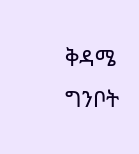ቅዳሜ ግንቦት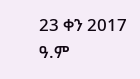23 ቀን 2017 ዓ.ም